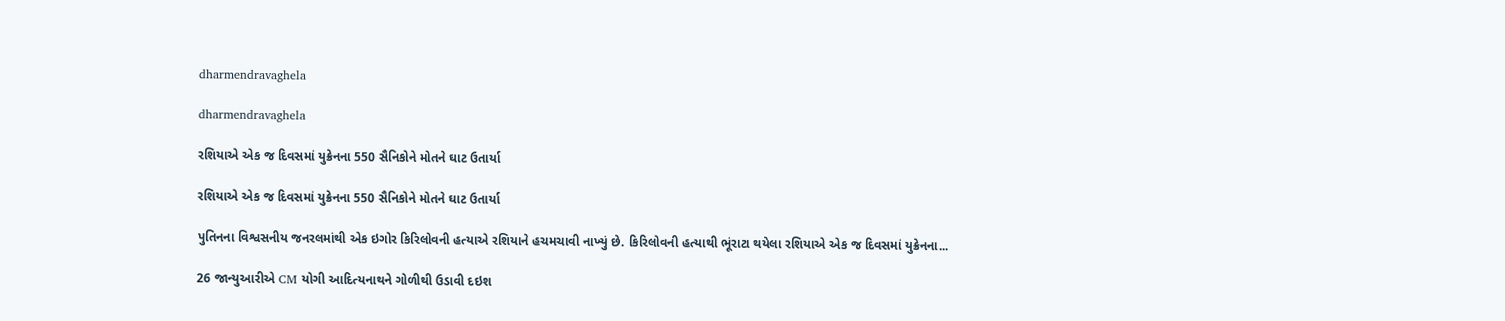dharmendravaghela

dharmendravaghela

રશિયાએ એક જ દિવસમાં યુક્રેનના 550 સૈનિકોને મોતને ઘાટ ઉતાર્યા

રશિયાએ એક જ દિવસમાં યુક્રેનના 550 સૈનિકોને મોતને ઘાટ ઉતાર્યા

પુતિનના વિશ્વસનીય જનરલમાંથી એક ઇગોર કિરિલોવની હત્યાએ રશિયાને હચમચાવી નાખ્યું છે. કિરિલોવની હત્યાથી ભૂંરાટા થયેલા રશિયાએ એક જ દિવસમાં યુક્રેનના...

26 જાન્યુઆરીએ CM યોગી આદિત્યનાથને ગોળીથી ઉડાવી દઇશ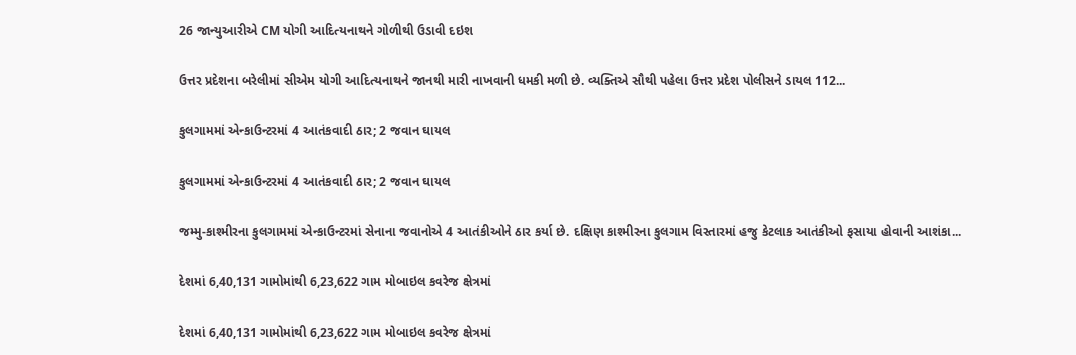26 જાન્યુઆરીએ CM યોગી આદિત્યનાથને ગોળીથી ઉડાવી દઇશ

ઉત્તર પ્રદેશના બરેલીમાં સીએમ યોગી આદિત્યનાથને જાનથી મારી નાખવાની ધમકી મળી છે. વ્યક્તિએ સૌથી પહેલા ઉત્તર પ્રદેશ પોલીસને ડાયલ 112...

કુલગામમાં એન્કાઉન્ટરમાં 4 આતંકવાદી ઠાર; 2 જવાન ઘાયલ

કુલગામમાં એન્કાઉન્ટરમાં 4 આતંકવાદી ઠાર; 2 જવાન ઘાયલ

જમ્મુ-કાશ્મીરના કુલગામમાં એન્કાઉન્ટરમાં સેનાના જવાનોએ 4 આતંકીઓને ઠાર કર્યા છે. દક્ષિણ કાશ્મીરના કુલગામ વિસ્તારમાં હજુ કેટલાક આતંકીઓ ફસાયા હોવાની આશંકા...

દેશમાં 6,40,131 ગામોમાંથી 6,23,622 ગામ મોબાઇલ કવરેજ ક્ષેત્રમાં

દેશમાં 6,40,131 ગામોમાંથી 6,23,622 ગામ મોબાઇલ કવરેજ ક્ષેત્રમાં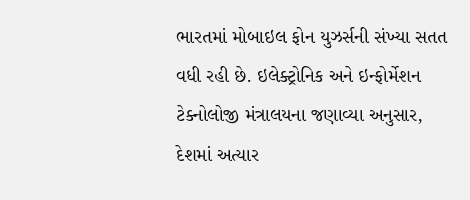ભારતમાં મોબાઇલ ફોન યુઝર્સની સંખ્યા સતત વધી રહી છે. ઇલેક્ટ્રોનિક અને ઇન્ફોર્મેશન ટેક્નોલોજી મંત્રાલયના જણાવ્યા અનુસાર, દેશમાં અત્યાર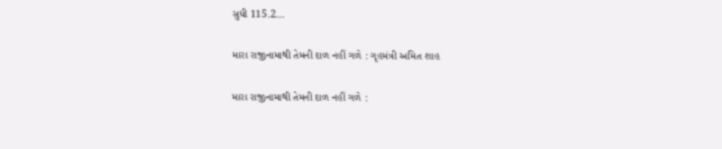સુધી 115.2...

મારા રાજીનામાથી તેમની દાળ નહીં ગળે : ગૃહમંત્રી અમિત શાહ

મારા રાજીનામાથી તેમની દાળ નહીં ગળે :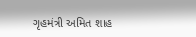ગૃહમંત્રી અમિત શાહ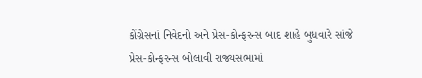કોંગ્રેસનાં નિવેદનો અને પ્રેસ-કોન્ફરન્સ બાદ શાહે બુધવારે સાંજે પ્રેસ-કોન્ફરન્સ બોલાવી રાજ્યસભામાં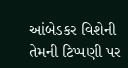આંબેડકર વિશેની તેમની ટિપ્પણી પર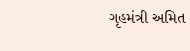ગૃહમંત્રી અમિત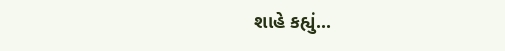શાહે કહ્યું...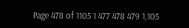Page 478 of 1105 1 477 478 479 1,105